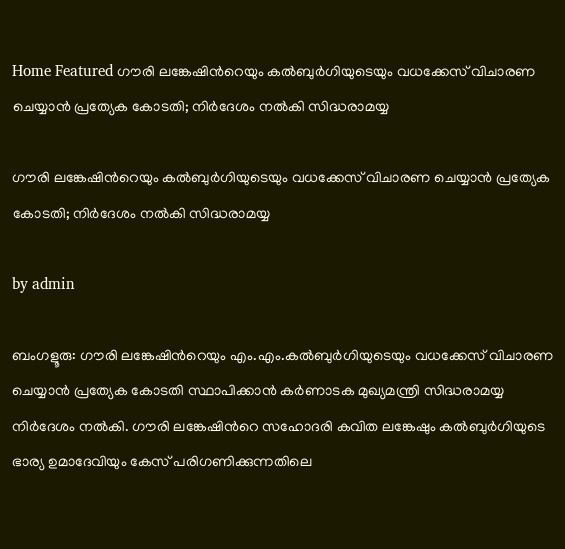Home Featured ഗൗരി ലങ്കേഷിന്‍റെയും കല്‍ബുര്‍ഗിയുടെയും വധക്കേസ് വിചാരണ ചെയ്യാൻ പ്രത്യേക കോടതി; നിര്‍ദേശം നല്‍കി സിദ്ധരാമയ്യ

ഗൗരി ലങ്കേഷിന്‍റെയും കല്‍ബുര്‍ഗിയുടെയും വധക്കേസ് വിചാരണ ചെയ്യാൻ പ്രത്യേക കോടതി; നിര്‍ദേശം നല്‍കി സിദ്ധരാമയ്യ

by admin

ബംഗളൂരു: ഗൗരി ലങ്കേഷിന്‍റെയും എം.എം.കല്‍ബുര്‍ഗിയുടെയും വധക്കേസ് വിചാരണ ചെയ്യാൻ പ്രത്യേക കോടതി സ്ഥാപിക്കാൻ കര്‍ണാടക മുഖ്യമന്ത്രി സിദ്ധരാമയ്യ നിര്‍ദേശം നല്‍കി. ഗൗരി ലങ്കേഷിന്‍റെ സഹോദരി കവിത ലങ്കേഷും കല്‍ബുര്‍ഗിയുടെ ഭാര്യ ഉമാദേവിയും കേസ് പരിഗണിക്കുന്നതിലെ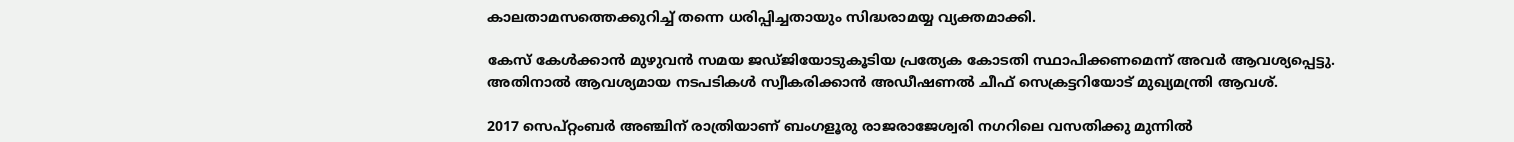കാലതാമസത്തെക്കുറിച്ച്‌ തന്നെ ധരിപ്പിച്ചതായും സിദ്ധരാമയ്യ വ്യക്തമാക്കി.

കേസ് കേള്‍ക്കാൻ മുഴുവൻ സമയ ജഡ്ജിയോടുകൂടിയ പ്രത്യേക കോടതി സ്ഥാപിക്കണമെന്ന് അവര്‍ ആവശ്യപ്പെട്ടു. അതിനാല്‍ ആവശ്യമായ നടപടികള്‍ സ്വീകരിക്കാൻ അഡീഷണല്‍ ചീഫ് സെക്രട്ടറിയോട് മുഖ്യമന്ത്രി ആവശ്.

2017 സെപ്റ്റംബര്‍ അഞ്ചിന് രാത്രിയാണ് ബംഗളൂരു രാജരാജേശ്വരി നഗറിലെ വസതിക്കു മുന്നില്‍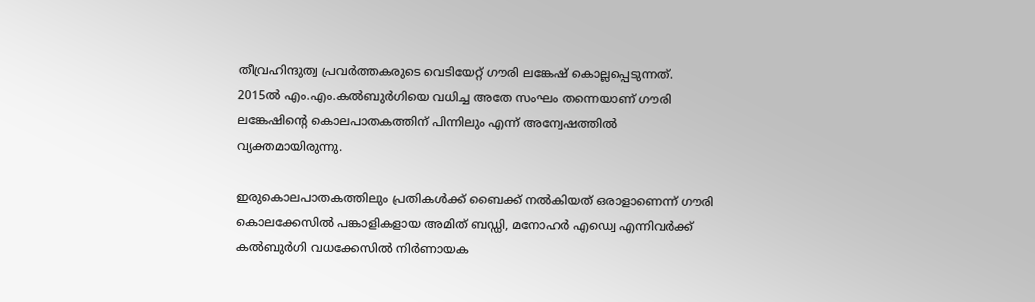തീവ്രഹിന്ദുത്വ പ്രവര്‍ത്തകരുടെ വെടിയേറ്റ് ഗൗരി ലങ്കേഷ് കൊല്ലപ്പെടുന്നത്. 2015ല്‍ എം.എം.കല്‍ബുര്‍ഗിയെ വധിച്ച അതേ സംഘം തന്നെയാണ് ഗൗരി ലങ്കേഷിന്‍റെ കൊലപാതകത്തിന് പിന്നിലും എന്ന് അന്വേഷത്തില്‍ വ്യക്തമായിരുന്നു.

ഇരുകൊലപാതകത്തിലും പ്രതികള്‍ക്ക് ബൈക്ക് നല്‍കിയത് ഒരാളാണെന്ന് ഗൗരി കൊലക്കേസില്‍ പങ്കാളികളായ അമിത് ബഡ്ഡി, മനോഹര്‍ എഡ്വെ എന്നിവര്‍ക്ക് കല്‍ബുര്‍ഗി വധക്കേസില്‍ നിര്‍ണായക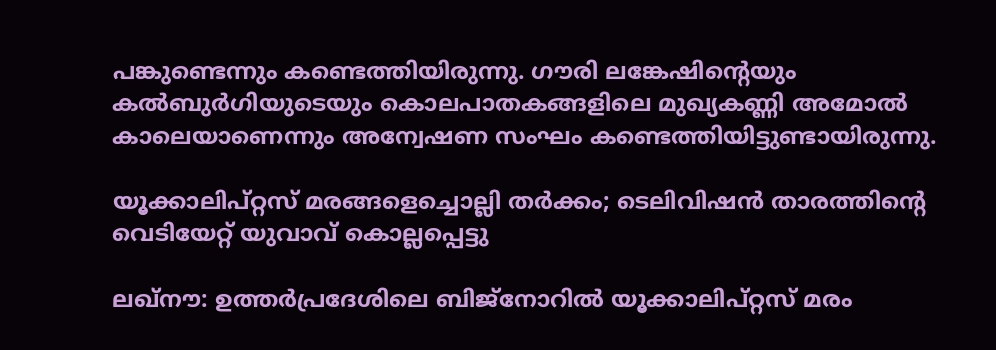പങ്കുണ്ടെന്നും കണ്ടെത്തിയിരുന്നു. ഗൗരി ലങ്കേഷിന്‍റെയും കല്‍ബുര്‍ഗിയുടെയും കൊലപാതകങ്ങളിലെ മുഖ്യകണ്ണി അമോല്‍ കാലെയാണെന്നും അന്വേഷണ സംഘം കണ്ടെത്തിയിട്ടുണ്ടായിരുന്നു.

യൂക്കാലിപ്റ്റസ് മരങ്ങളെച്ചൊല്ലി തര്‍ക്കം; ടെലിവിഷൻ താരത്തിന്റെ വെടിയേറ്റ് യുവാവ് കൊല്ലപ്പെട്ടു

ലഖ്‌നൗ: ഉത്തര്‍പ്രദേശിലെ ബിജ്നോറില്‍ യൂക്കാലിപ്റ്റസ് മരം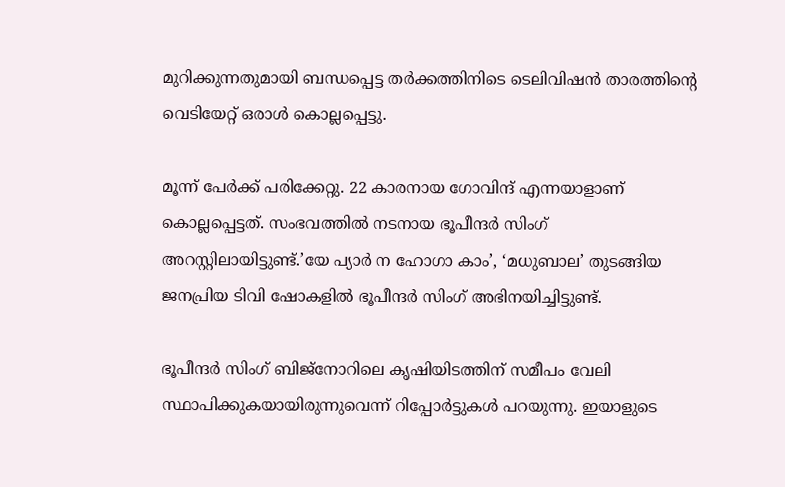മുറിക്കുന്നതുമായി ബന്ധപ്പെട്ട തര്‍ക്കത്തിനിടെ ടെലിവിഷൻ താരത്തിന്റെ വെടിയേറ്റ് ഒരാള്‍ കൊല്ലപ്പെട്ടു.

മൂന്ന് പേര്‍ക്ക് പരിക്കേറ്റു. 22 കാരനായ ഗോവിന്ദ് എന്നയാളാണ് കൊല്ലപ്പെട്ടത്. സംഭവത്തില്‍ നടനായ ഭൂപീന്ദര്‍ സിംഗ് അറസ്റ്റിലായിട്ടുണ്ട്.’യേ പ്യാര്‍ ന ഹോഗാ കാം’, ‘മധുബാല’ തുടങ്ങിയ ജനപ്രിയ ടിവി ഷോകളില്‍ ഭൂപീന്ദര്‍ സിംഗ് അഭിനയിച്ചിട്ടുണ്ട്.

ഭൂപീന്ദര്‍ സിംഗ് ബിജ്നോറിലെ കൃഷിയിടത്തിന് സമീപം വേലി സ്ഥാപിക്കുകയായിരുന്നുവെന്ന് റിപ്പോര്‍ട്ടുകള്‍ പറയുന്നു. ഇയാളുടെ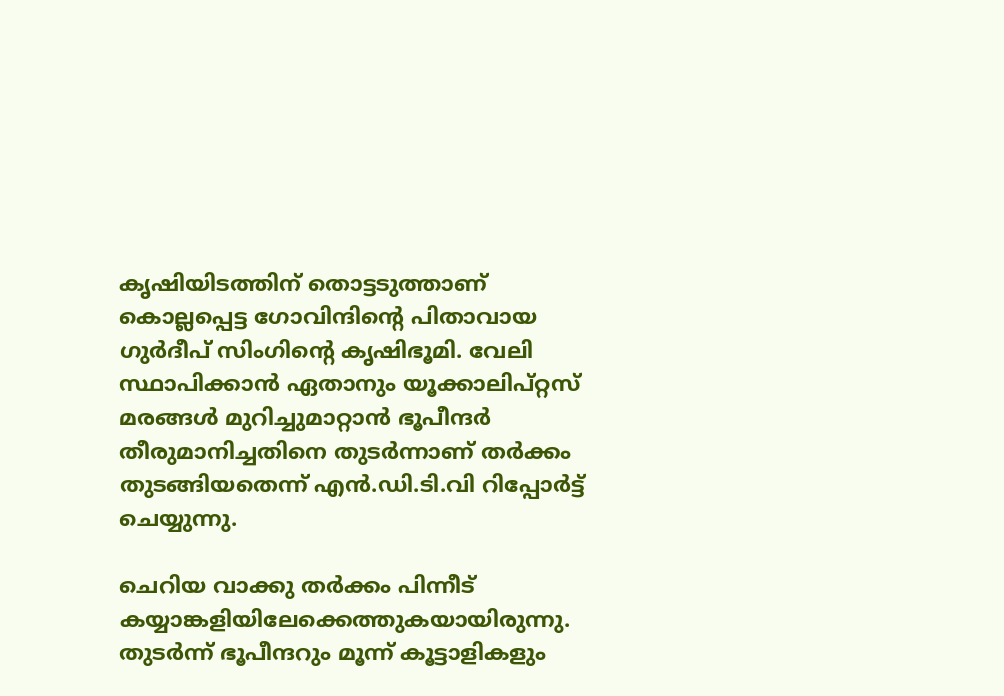കൃഷിയിടത്തിന് തൊട്ടടുത്താണ് കൊല്ലപ്പെട്ട ഗോവിന്ദിന്റെ പിതാവായ ഗുര്‍ദീപ് സിംഗിന്റെ കൃഷിഭൂമി. വേലി സ്ഥാപിക്കാൻ ഏതാനും യൂക്കാലിപ്റ്റസ് മരങ്ങള്‍ മുറിച്ചുമാറ്റാൻ ഭൂപീന്ദര്‍ തീരുമാനിച്ചതിനെ തുടര്‍ന്നാണ് തര്‍ക്കം തുടങ്ങിയതെന്ന് എൻ.ഡി.ടി.വി റിപ്പോര്‍ട്ട് ചെയ്യുന്നു.

ചെറിയ വാക്കു തര്‍ക്കം പിന്നീട് കയ്യാങ്കളിയിലേക്കെത്തുകയായിരുന്നു. തുടര്‍ന്ന് ഭൂപീന്ദറും മൂന്ന് കൂട്ടാളികളും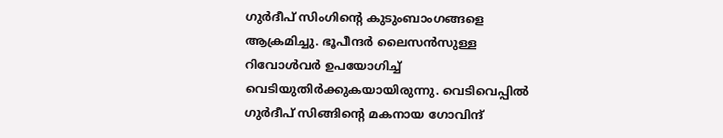ഗുര്‍ദീപ് സിംഗിന്റെ കുടുംബാംഗങ്ങളെ ആക്രമിച്ചു. ഭൂപീന്ദര്‍ ലൈസൻസുള്ള റിവോള്‍വര്‍ ഉപയോഗിച്ച്‌ വെടിയുതിര്‍ക്കുകയായിരുന്നു. വെടിവെപ്പില്‍ ഗുര്‍ദീപ് സിങ്ങിന്റെ മകനായ ഗോവിന്ദ്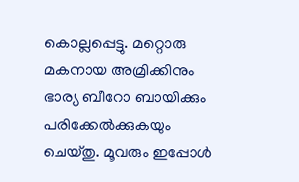കൊല്ലപ്പെട്ടു. മറ്റൊരു മകനായ അമ്രിക്കിനും ഭാര്യ ബീറോ ബായിക്കും പരിക്കേല്‍ക്കുകയും ചെയ്തു. മൂവരും ഇപ്പോള്‍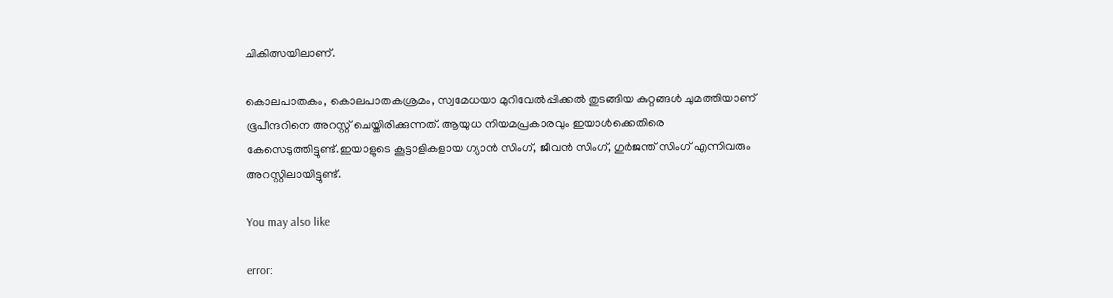ചികിത്സയിലാണ്.

കൊലപാതകം, കൊലപാതകശ്രമം, സ്വമേധയാ മുറിവേല്‍പ്പിക്കല്‍ തുടങ്ങിയ കുറ്റങ്ങള്‍ ചുമത്തിയാണ് ഭൂപീന്ദറിനെ അറസ്റ്റ് ചെയ്തിരിക്കുന്നത്. ആയുധ നിയമപ്രകാരവും ഇയാള്‍ക്കെതിരെ കേസെടുത്തിട്ടുണ്ട്.ഇയാളുടെ കൂട്ടാളികളായ ഗ്യാൻ സിംഗ്, ജീവൻ സിംഗ്, ഗുര്‍ജന്ത് സിംഗ് എന്നിവരും അറസ്റ്റിലായിട്ടുണ്ട്.

You may also like

error: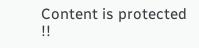Content is protected !!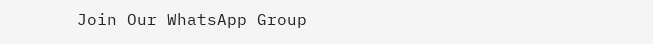Join Our WhatsApp Group